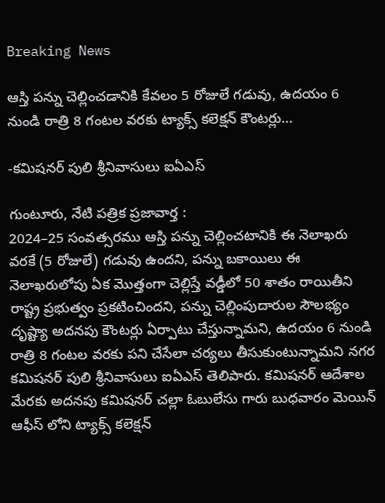Breaking News

ఆస్తి పన్ను చెల్లించడానికి కేవలం 5 రోజులే గడువు, ఉదయం 6 నుండి రాత్రి 8 గంటల వరకు ట్యాక్స్ కలెక్షన్ కౌంటర్లు…

-కమిషనర్ పులి శ్రీనివాసులు ఐఏఎస్

గుంటూరు, నేటి పత్రిక ప్రజావార్త :
2024–25 సంవత్సరము ఆస్తి పన్ను చెల్లించటానికి ఈ నెలాఖరు వరకే (5 రోజులే) గడువు ఉందని, పన్ను బకాయిలు ఈ నెలాఖరులోపు ఏక మొత్తంగా చెల్లిస్తే వడ్డీలో 50 శాతం రాయితీని రాష్ట్ర ప్రభుత్వం ప్రకటించిందని, పన్ను చెల్లింపుదారుల సౌలభ్యం దృష్ట్యా అదనపు కౌంటర్లు ఏర్పాటు చేస్తున్నామని, ఉదయం 6 నుండి రాత్రి 8 గంటల వరకు పని చేసేలా చర్యలు తీసుకుంటున్నామని నగర కమిషనర్ పులి శ్రీనివాసులు ఐఏఎస్ తెలిపారు. కమిషనర్ ఆదేశాల మేరకు అదనపు కమిషనర్ చల్లా ఓబులేసు గారు బుధవారం మెయిన్ ఆఫీస్ లోని ట్యాక్స్ కలెక్షన్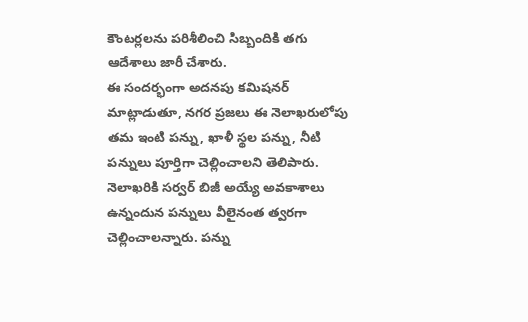కౌంటర్లలను పరిశీలించి సిబ్బందికి తగు ఆదేశాలు జారీ చేశారు.
ఈ సందర్భంగా అదనపు కమిషనర్ మాట్లాడుతూ, నగర ప్రజలు ఈ నెలాఖరులోపు తమ ఇంటి పన్ను, ఖాళీ స్థల పన్ను, నీటి పన్నులు పూర్తిగా చెల్లించాలని తెలిపారు. నెలాఖరికి సర్వర్ బిజీ అయ్యే అవకాశాలు ఉన్నందున పన్నులు వీలైనంత త్వరగా చెల్లించాలన్నారు. పన్ను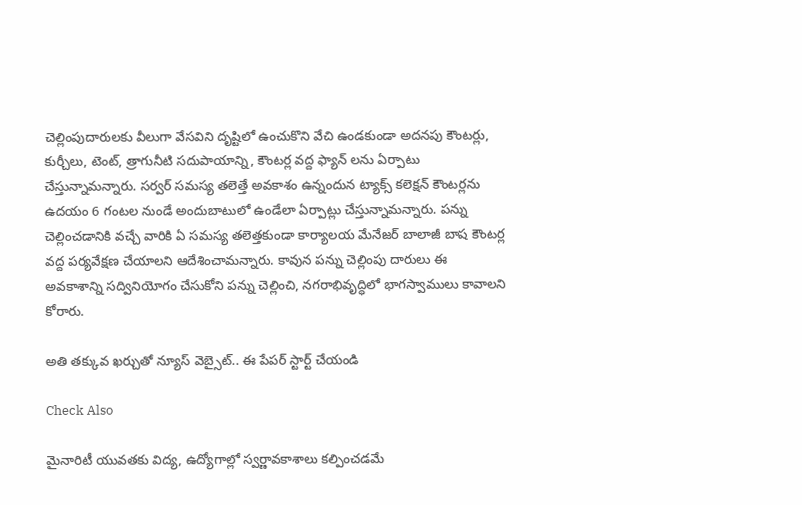చెల్లింపుదారులకు వీలుగా వేసవిని దృష్టిలో ఉంచుకొని వేచి ఉండకుండా అదనపు కౌంటర్లు, కుర్చీలు, టెంట్, త్రాగునీటి సదుపాయాన్ని, కౌంటర్ల వద్ద ఫ్యాన్ లను ఏర్పాటు చేస్తున్నామన్నారు. సర్వర్ సమస్య తలెత్తే అవకాశం ఉన్నందున ట్యాక్స్ కలెక్షన్ కౌంటర్లను ఉదయం 6 గంటల నుండే అందుబాటులో ఉండేలా ఏర్పాట్లు చేస్తున్నామన్నారు. పన్ను చెల్లించడానికి వచ్చే వారికి ఏ సమస్య తలెత్తకుండా కార్యాలయ మేనేజర్ బాలాజీ బాష కౌంటర్ల వద్ద పర్యవేక్షణ చేయాలని ఆదేశించామన్నారు. కావున పన్ను చెల్లింపు దారులు ఈ అవకాశాన్ని సద్వినియోగం చేసుకోని పన్ను చెల్లించి, నగరాభివృద్ధిలో భాగస్వాములు కావాలని కోరారు.

అతి తక్కువ ఖర్చుతో న్యూస్ వెబ్సైట్.. ఈ పేపర్ స్టార్ట్ చేయండి

Check Also

మైనారిటీ యువతకు విద్య, ఉద్యోగాల్లో స్వర్ణావకాశాలు కల్పించడమే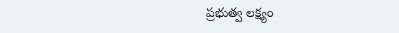ప్రభుత్వ లక్ష్యం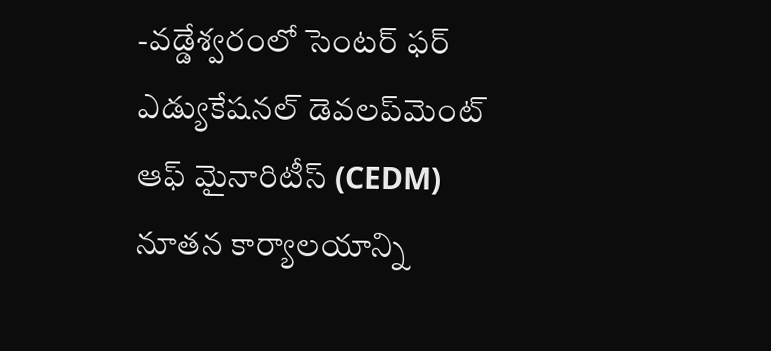-వడ్డేశ్వరంలో సెంటర్ ఫర్ ఎడ్యుకేషనల్ డెవలప్‌మెంట్ ఆఫ్ మైనారిటీస్ (CEDM) నూతన కార్యాలయాన్ని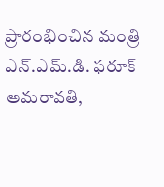ప్రారంభించిన మంత్రి ఎన్.ఎమ్.డి. ఫరూక్ అమరావతి,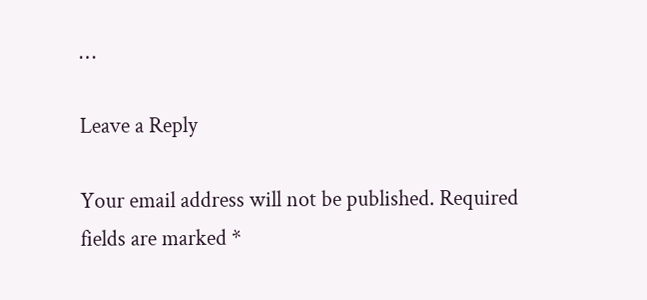…

Leave a Reply

Your email address will not be published. Required fields are marked *